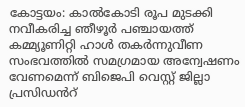കോട്ടയം: കാൽകോടി രൂപ മുടക്കി നവീകരിച്ച ഞീഴൂർ പഞ്ചായത്ത് കമ്മ്യൂണിറ്റി ഹാൾ തകർന്നുവീണ സംഭവത്തിൽ സമഗ്രമായ അന്വേഷണം വേണമെന്ന് ബിജെപി വെസ്റ്റ് ജില്ലാ പ്രസിഡൻറ്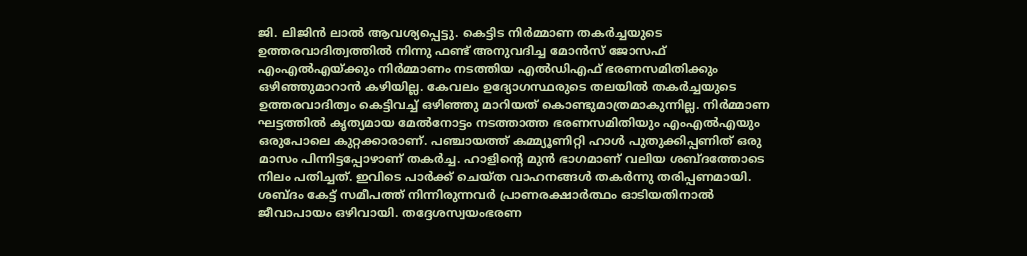ജി. ലിജിൻ ലാൽ ആവശ്യപ്പെട്ടു. കെട്ടിട നിർമ്മാണ തകർച്ചയുടെ ഉത്തരവാദിത്വത്തിൽ നിന്നു ഫണ്ട് അനുവദിച്ച മോൻസ് ജോസഫ് എംഎൽഎയ്ക്കും നിർമ്മാണം നടത്തിയ എൽഡിഎഫ് ഭരണസമിതിക്കും ഒഴിഞ്ഞുമാറാൻ കഴിയില്ല. കേവലം ഉദ്യോഗസ്ഥരുടെ തലയിൽ തകർച്ചയുടെ ഉത്തരവാദിത്വം കെട്ടിവച്ച് ഒഴിഞ്ഞു മാറിയത് കൊണ്ടുമാത്രമാകുന്നില്ല. നിർമ്മാണ ഘട്ടത്തിൽ കൃത്യമായ മേൽനോട്ടം നടത്താത്ത ഭരണസമിതിയും എംഎൽഎയും ഒരുപോലെ കുറ്റക്കാരാണ്. പഞ്ചായത്ത് കമ്മ്യൂണിറ്റി ഹാൾ പുതുക്കിപ്പണിത് ഒരു മാസം പിന്നിട്ടപ്പോഴാണ് തകർച്ച. ഹാളിന്റെ മുൻ ഭാഗമാണ് വലിയ ശബ്ദത്തോടെ നിലം പതിച്ചത്. ഇവിടെ പാർക്ക് ചെയ്ത വാഹനങ്ങൾ തകർന്നു തരിപ്പണമായി. ശബ്ദം കേട്ട് സമീപത്ത് നിന്നിരുന്നവർ പ്രാണരക്ഷാർത്ഥം ഓടിയതിനാൽ ജീവാപായം ഒഴിവായി. തദ്ദേശസ്വയംഭരണ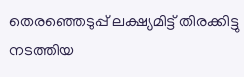തെരഞ്ഞെടുപ്പ് ലക്ഷ്യമിട്ട് തിരക്കിട്ടു നടത്തിയ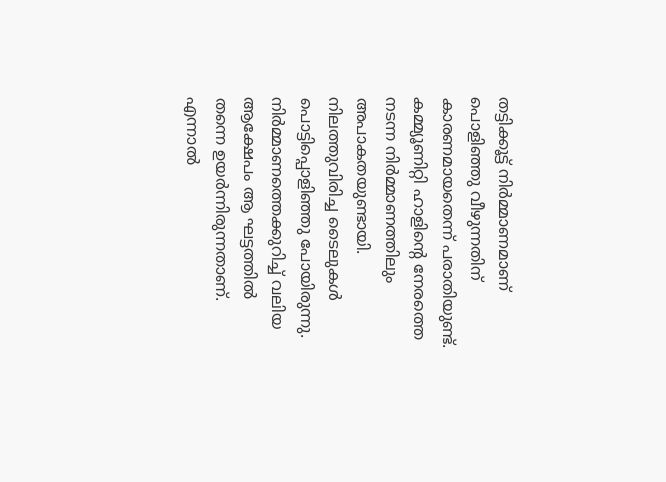തട്ടിക്കൂട്ട് നിർമ്മാണമാണ് പൊളിഞ്ഞു വീഴുന്നതിന് കാരണമായതെന്ന് പരാതിയുണ്ട്. കമ്മ്യൂണിറ്റി ഹാളിന്റെ നേരത്തെ നടന്ന നിർമ്മാണത്തിലും അപാകതയുണ്ടായി. നിലത്തുവിരിച്ച ടൈലുകൾ പൊട്ടിപ്പൊളിഞ്ഞു പോയിരുന്നു. നിർമ്മാണത്തെക്കുറിച്ച് വലിയ ആക്ഷേപം ആ ഘട്ടത്തിൽ തന്നെ ഉയർന്നിരുന്നതാണ്. എന്നാൽ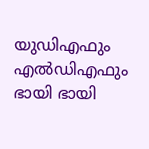യുഡിഎഫും എൽഡിഎഫും ഭായി ഭായി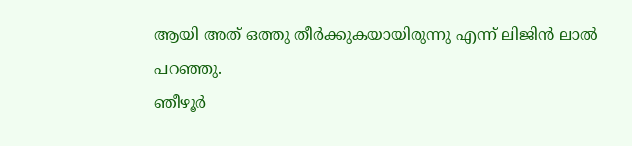ആയി അത് ഒത്തു തീർക്കുകയായിരുന്നു എന്ന് ലിജിൻ ലാൽ പറഞ്ഞു.
ഞീഴൂർ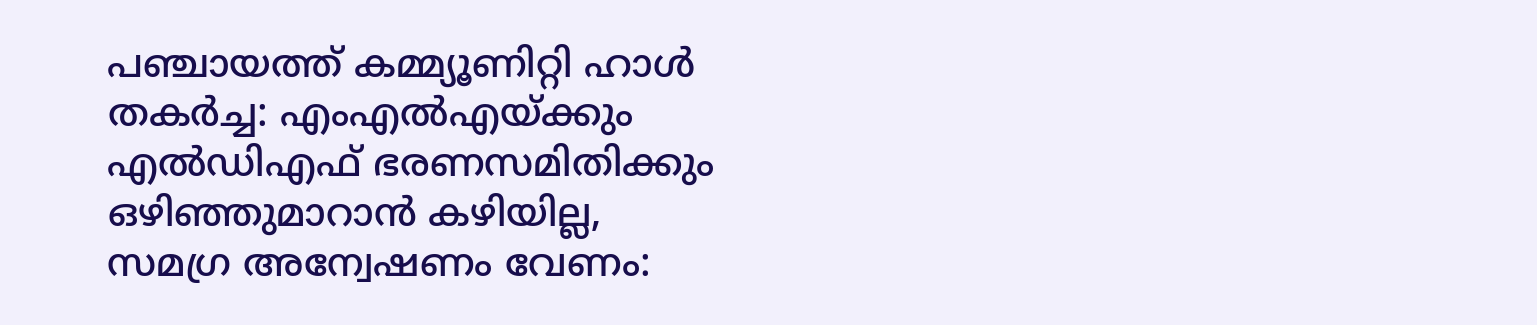പഞ്ചായത്ത് കമ്മ്യൂണിറ്റി ഹാൾ തകർച്ച: എംഎൽഎയ്ക്കും എൽഡിഎഫ് ഭരണസമിതിക്കും ഒഴിഞ്ഞുമാറാൻ കഴിയില്ല, സമഗ്ര അന്വേഷണം വേണം: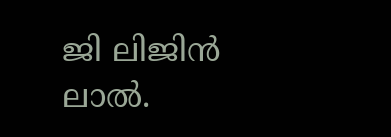ജി ലിജിൻ ലാൽ.